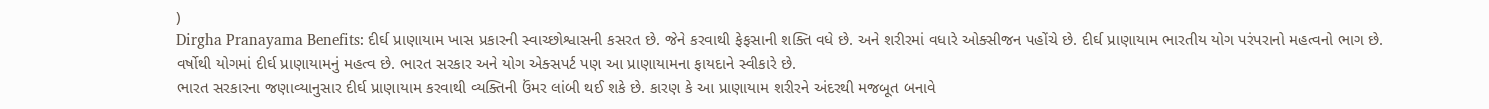)
Dirgha Pranayama Benefits: દીર્ઘ પ્રાણાયામ ખાસ પ્રકારની સ્વાચ્છોશ્વાસની કસરત છે. જેને કરવાથી ફેફસાની શક્તિ વધે છે. અને શરીરમાં વધારે ઓક્સીજન પહોંચે છે. દીર્ઘ પ્રાણાયામ ભારતીય યોગ પરંપરાનો મહત્વનો ભાગ છે. વર્ષોથી યોગમાં દીર્ઘ પ્રાણાયામનું મહત્વ છે. ભારત સરકાર અને યોગ એક્સપર્ટ પણ આ પ્રાણાયામના ફાયદાને સ્વીકારે છે.
ભારત સરકારના જણાવ્યાનુસાર દીર્ઘ પ્રાણાયામ કરવાથી વ્યક્તિની ઉંમર લાંબી થઈ શકે છે. કારણ કે આ પ્રાણાયામ શરીરને અંદરથી મજબૂત બનાવે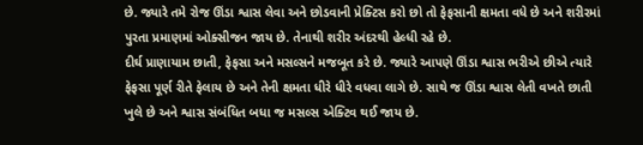છે. જ્યારે તમે રોજ ઊંડા શ્વાસ લેવા અને છોડવાની પ્રેક્ટિસ કરો છો તો ફેફસાની ક્ષમતા વધે છે અને શરીરમાં પુરતા પ્રમાણમાં ઓક્સીજન જાય છે. તેનાથી શરીર અંદરથી હેલ્ધી રહે છે.
દીર્ઘ પ્રાણાયામ છાતી, ફેફસા અને મસલ્સને મજબૂત કરે છે. જ્યારે આપણે ઊંડા શ્વાસ ભરીએ છીએ ત્યારે ફેફસા પૂર્ણ રીતે ફેલાય છે અને તેની ક્ષમતા ધીરે ધીરે વધવા લાગે છે. સાથે જ ઊંડા શ્વાસ લેતી વખતે છાતી ખુલે છે અને શ્વાસ સંબંધિત બધા જ મસલ્સ એક્ટિવ થઈ જાય છે.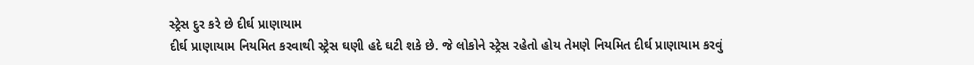સ્ટ્રેસ દુર કરે છે દીર્ઘ પ્રાણાયામ
દીર્ઘ પ્રાણાયામ નિયમિત કરવાથી સ્ટ્રેસ ઘણી હદે ઘટી શકે છે. જે લોકોને સ્ટ્રેસ રહેતો હોય તેમણે નિયમિત દીર્ઘ પ્રાણાયામ કરવું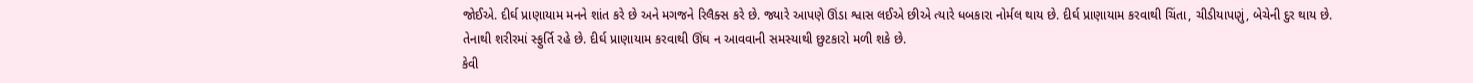જોઈએ. દીર્ઘ પ્રાણાયામ મનને શાંત કરે છે અને મગજને રિલૈક્સ કરે છે. જ્યારે આપણે ઊંડા શ્વાસ લઈએ છીએ ત્યારે ધબકારા નોર્મલ થાય છે. દીર્ઘ પ્રાણાયામ કરવાથી ચિંતા, ચીડીયાપણું, બેચેની દુર થાય છે. તેનાથી શરીરમાં સ્ફુર્તિ રહે છે. દીર્ઘ પ્રાણાયામ કરવાથી ઊંઘ ન આવવાની સમસ્યાથી છુટકારો મળી શકે છે.
કેવી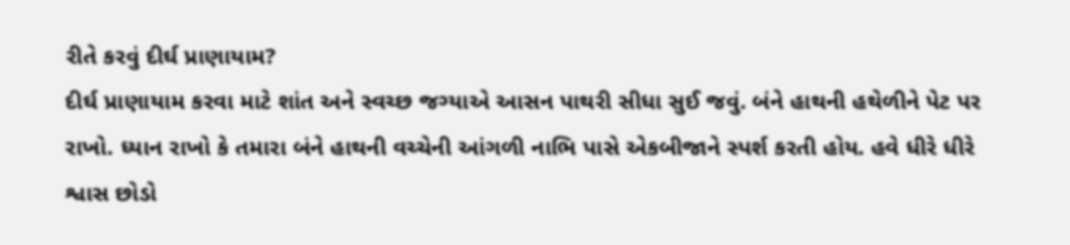રીતે કરવું દીર્ઘ પ્રાણાયામ?
દીર્ઘ પ્રાણાયામ કરવા માટે શાંત અને સ્વચ્છ જગ્યાએ આસન પાથરી સીધા સુઈ જવું. બંને હાથની હથેળીને પેટ પર રાખો. ધ્યાન રાખો કે તમારા બંને હાથની વચ્ચેની આંગળી નાભિ પાસે એકબીજાને સ્પર્શ કરતી હોય. હવે ધીરે ધીરે શ્વાસ છોડો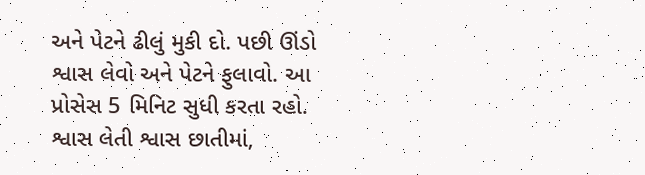અને પેટને ઢીલું મુકી દો. પછી ઊંડો શ્વાસ લેવો અને પેટને ફુલાવો. આ પ્રોસેસ 5 મિનિટ સુધી કરતા રહો. શ્વાસ લેતી શ્વાસ છાતીમાં,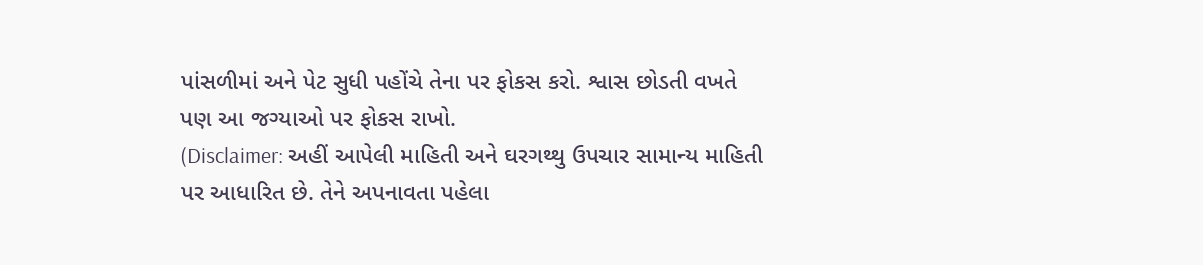પાંસળીમાં અને પેટ સુધી પહોંચે તેના પર ફોકસ કરો. શ્વાસ છોડતી વખતે પણ આ જગ્યાઓ પર ફોકસ રાખો.
(Disclaimer: અહીં આપેલી માહિતી અને ઘરગથ્થુ ઉપચાર સામાન્ય માહિતી પર આધારિત છે. તેને અપનાવતા પહેલા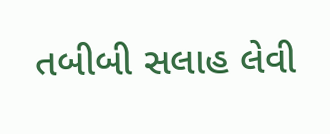તબીબી સલાહ લેવી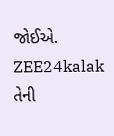જોઈએ. ZEE24kalak તેની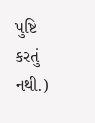પુષ્ટિ કરતું નથી.)